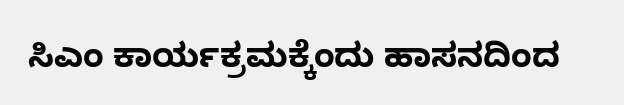ಸಿಎಂ ಕಾರ್ಯಕ್ರಮಕ್ಕೆಂದು ಹಾಸನದಿಂದ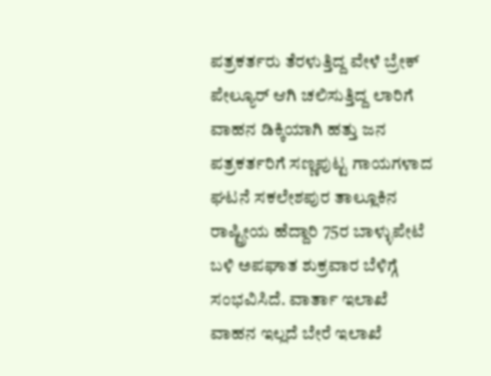ಪತ್ರಕರ್ತರು ತೆರಳುತ್ತಿದ್ದ ವೇಳೆ ಬ್ರೇಕ್ ಪೇಲ್ಯೂರ್ ಆಗಿ ಚಲಿಸುತ್ತಿದ್ದ ಲಾರಿಗೆ ವಾಹನ ಡಿಕ್ಕಿಯಾಗಿ ಹತ್ತು ಜನ ಪತ್ರಕರ್ತರಿಗೆ ಸಣ್ಣಪುಟ್ಟ ಗಾಯಗಳಾದ ಘಟನೆ ಸಕಲೇಶಪುರ ತಾಲ್ಲೂಕಿನ ರಾಷ್ಟ್ರೀಯ ಹೆದ್ದಾರಿ 75ರ ಬಾಳ್ಳುಪೇಟೆ ಬಳಿ ಅಪಘಾತ ಶುಕ್ರವಾರ ಬೆಳಿಗ್ಗೆ ಸಂಭವಿಸಿದೆ. ವಾರ್ತಾ ಇಲಾಖೆ ವಾಹನ ಇಲ್ಲದೆ ಬೇರೆ ಇಲಾಖೆ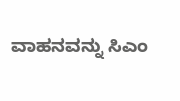ವಾಹನವನ್ನು ಸಿಎಂ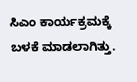ಸಿಎಂ ಕಾರ್ಯಕ್ರಮಕ್ಕೆ ಬಳಕೆ ಮಾಡಲಾಗಿತ್ತು.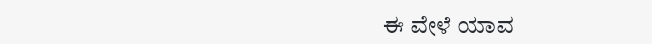ಈ ವೇಳೆ ಯಾವ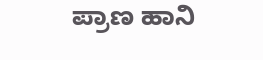ಪ್ರಾಣ ಹಾನಿ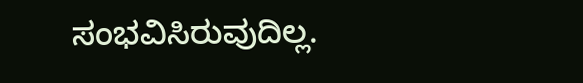ಸಂಭವಿಸಿರುವುದಿಲ್ಲ.